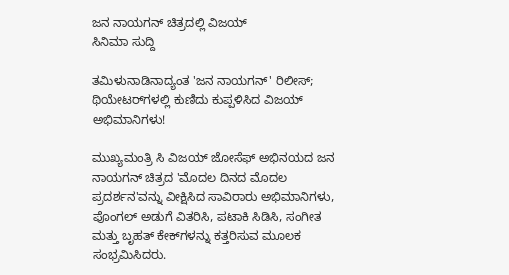ಜನ ನಾಯಗನ್ ಚಿತ್ರದಲ್ಲಿ ವಿಜಯ್
ಸಿನಿಮಾ ಸುದ್ದಿ

ತಮಿಳುನಾಡಿನಾದ್ಯಂತ 'ಜನ ನಾಯಗನ್' ರಿಲೀಸ್; ಥಿಯೇಟರ್‌ಗಳಲ್ಲಿ ಕುಣಿದು ಕುಪ್ಪಳಿಸಿದ ವಿಜಯ್ ಅಭಿಮಾನಿಗಳು!

ಮುಖ್ಯಮಂತ್ರಿ ಸಿ ವಿಜಯ್ ಜೋಸೆಫ್ ಅಭಿನಯದ ಜನ ನಾಯಗನ್ ಚಿತ್ರದ 'ಮೊದಲ ದಿನದ ಮೊದಲ ಪ್ರದರ್ಶನ'ವನ್ನು ವೀಕ್ಷಿಸಿದ ಸಾವಿರಾರು ಅಭಿಮಾನಿಗಳು, ಪೊಂಗಲ್ ಅಡುಗೆ ವಿತರಿಸಿ, ಪಟಾಕಿ ಸಿಡಿಸಿ, ಸಂಗೀತ ಮತ್ತು ಬೃಹತ್ ಕೇಕ್‌ಗಳನ್ನು ಕತ್ತರಿಸುವ ಮೂಲಕ ಸಂಭ್ರಮಿಸಿದರು.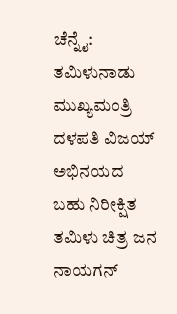ಚೆನ್ನೈ: ತಮಿಳುನಾಡು ಮುಖ್ಯಮಂತ್ರಿ ದಳಪತಿ ವಿಜಯ್ ಅಭಿನಯದ ಬಹು ನಿರೀಕ್ಷಿತ ತಮಿಳು ಚಿತ್ರ ಜನ ನಾಯಗನ್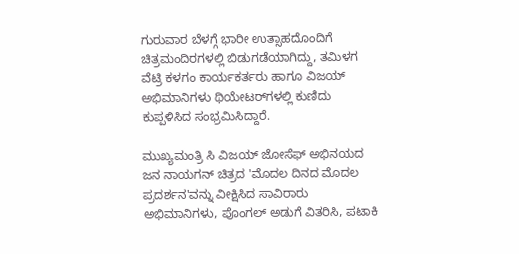ಗುರುವಾರ ಬೆಳಗ್ಗೆ ಭಾರೀ ಉತ್ಸಾಹದೊಂದಿಗೆ ಚಿತ್ರಮಂದಿರಗಳಲ್ಲಿ ಬಿಡುಗಡೆಯಾಗಿದ್ದು, ತಮಿಳಗ ವೆಟ್ರಿ ಕಳಗಂ ಕಾರ್ಯಕರ್ತರು ಹಾಗೂ ವಿಜಯ್ ಅಭಿಮಾನಿಗಳು ಥಿಯೇಟರ್‌ಗಳಲ್ಲಿ ಕುಣಿದು ಕುಪ್ಪಳಿಸಿದ ಸಂಭ್ರಮಿಸಿದ್ದಾರೆ.

ಮುಖ್ಯಮಂತ್ರಿ ಸಿ ವಿಜಯ್ ಜೋಸೆಫ್ ಅಭಿನಯದ ಜನ ನಾಯಗನ್ ಚಿತ್ರದ 'ಮೊದಲ ದಿನದ ಮೊದಲ ಪ್ರದರ್ಶನ'ವನ್ನು ವೀಕ್ಷಿಸಿದ ಸಾವಿರಾರು ಅಭಿಮಾನಿಗಳು, ಪೊಂಗಲ್ ಅಡುಗೆ ವಿತರಿಸಿ, ಪಟಾಕಿ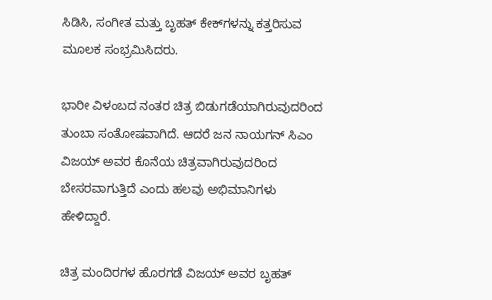ಸಿಡಿಸಿ, ಸಂಗೀತ ಮತ್ತು ಬೃಹತ್ ಕೇಕ್‌ಗಳನ್ನು ಕತ್ತರಿಸುವ ಮೂಲಕ ಸಂಭ್ರಮಿಸಿದರು.

ಭಾರೀ ವಿಳಂಬದ ನಂತರ ಚಿತ್ರ ಬಿಡುಗಡೆಯಾಗಿರುವುದರಿಂದ ತುಂಬಾ ಸಂತೋಷವಾಗಿದೆ. ಆದರೆ ಜನ ನಾಯಗನ್ ಸಿಎಂ ವಿಜಯ್ ಅವರ ಕೊನೆಯ ಚಿತ್ರವಾಗಿರುವುದರಿಂದ ಬೇಸರವಾಗುತ್ತಿದೆ ಎಂದು ಹಲವು ಅಭಿಮಾನಿಗಳು ಹೇಳಿದ್ದಾರೆ.

ಚಿತ್ರ ಮಂದಿರಗಳ ಹೊರಗಡೆ ವಿಜಯ್ ಅವರ ಬೃಹತ್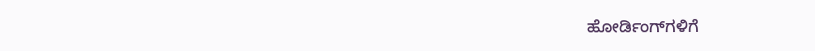ಹೋರ್ಡಿಂಗ್‌ಗಳಿಗೆ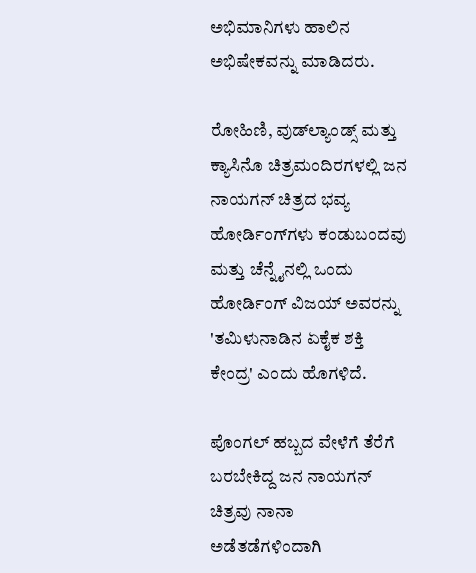ಅಭಿಮಾನಿಗಳು ಹಾಲಿನ ಅಭಿಷೇಕವನ್ನು ಮಾಡಿದರು.

ರೋಹಿಣಿ, ವುಡ್‌ಲ್ಯಾಂಡ್ಸ್ ಮತ್ತು ಕ್ಯಾಸಿನೊ ಚಿತ್ರಮಂದಿರಗಳಲ್ಲಿ ಜನ ನಾಯಗನ್ ಚಿತ್ರದ ಭವ್ಯ ಹೋರ್ಡಿಂಗ್‌ಗಳು ಕಂಡುಬಂದವು ಮತ್ತು ಚೆನ್ನೈನಲ್ಲಿ ಒಂದು ಹೋರ್ಡಿಂಗ್ ವಿಜಯ್ ಅವರನ್ನು 'ತಮಿಳುನಾಡಿನ ಏಕೈಕ ಶಕ್ತಿ ಕೇಂದ್ರ' ಎಂದು ಹೊಗಳಿದೆ.

ಪೊಂಗಲ್ ಹಬ್ಬದ ವೇಳೆಗೆ ತೆರೆಗೆ ಬರಬೇಕಿದ್ದ ಜನ ನಾಯಗನ್ ಚಿತ್ರವು ನಾನಾ ಅಡೆತಡೆಗಳಿಂದಾಗಿ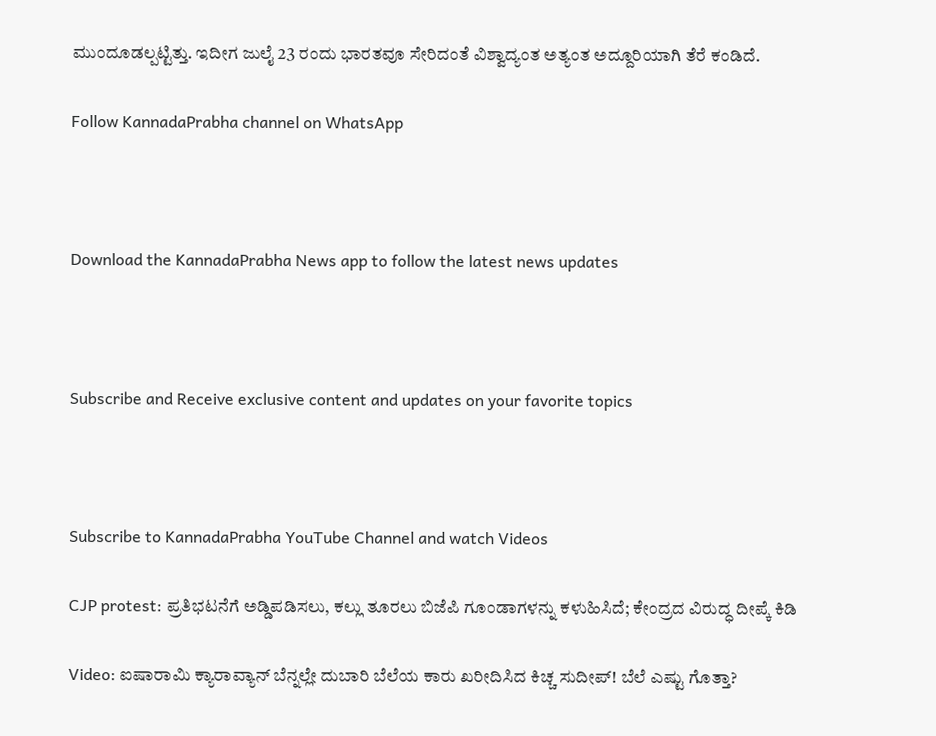ಮುಂದೂಡಲ್ಪಟ್ಟಿತ್ತು. ಇದೀಗ ಜುಲೈ 23 ರಂದು ಭಾರತವೂ ಸೇರಿದಂತೆ ವಿಶ್ವಾದ್ಯಂತ ಅತ್ಯಂತ ಅದ್ದೂರಿಯಾಗಿ ತೆರೆ ಕಂಡಿದೆ.

Follow KannadaPrabha channel on WhatsApp



Download the KannadaPrabha News app to follow the latest news updates



Subscribe and Receive exclusive content and updates on your favorite topics



Subscribe to KannadaPrabha YouTube Channel and watch Videos

CJP protest: ಪ್ರತಿಭಟನೆಗೆ ಅಡ್ಡಿಪಡಿಸಲು, ಕಲ್ಲು ತೂರಲು ಬಿಜೆಪಿ ಗೂಂಡಾಗಳನ್ನು ಕಳುಹಿಸಿದೆ; ಕೇಂದ್ರದ ವಿರುದ್ಧ ದೀಪ್ಕೆ ಕಿಡಿ

Video: ಐಷಾರಾಮಿ ಕ್ಯಾರಾವ್ಯಾನ್ ಬೆನ್ನಲ್ಲೇ ದುಬಾರಿ ಬೆಲೆಯ ಕಾರು ಖರೀದಿಸಿದ ಕಿಚ್ಚ ಸುದೀಪ್! ಬೆಲೆ ಎಷ್ಟು ಗೊತ್ತಾ?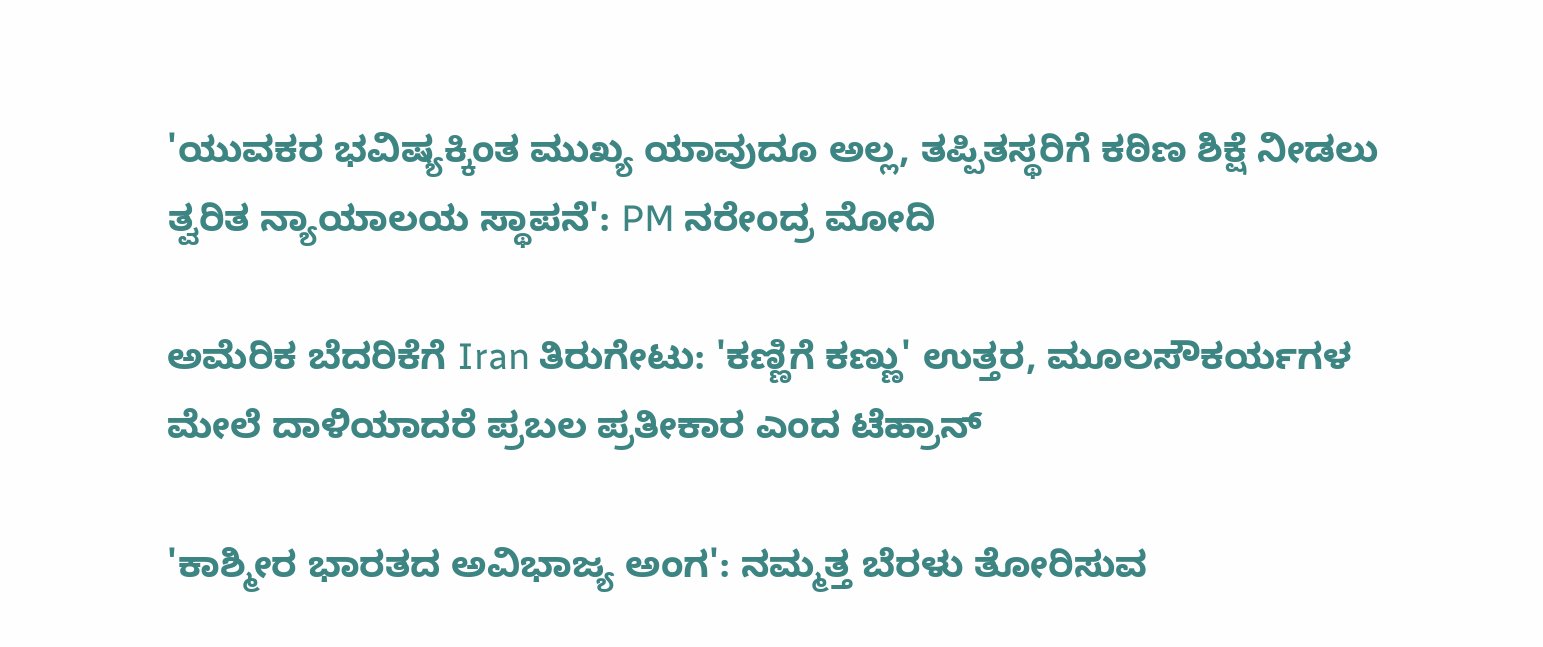'ಯುವಕರ ಭವಿಷ್ಯಕ್ಕಿಂತ ಮುಖ್ಯ ಯಾವುದೂ ಅಲ್ಲ, ತಪ್ಪಿತಸ್ಥರಿಗೆ ಕಠಿಣ ಶಿಕ್ಷೆ ನೀಡಲು ತ್ವರಿತ ನ್ಯಾಯಾಲಯ ಸ್ಥಾಪನೆ': PM ನರೇಂದ್ರ ಮೋದಿ

ಅಮೆರಿಕ ಬೆದರಿಕೆಗೆ Iran ತಿರುಗೇಟು: 'ಕಣ್ಣಿಗೆ ಕಣ್ಣು' ಉತ್ತರ, ಮೂಲಸೌಕರ್ಯಗಳ ಮೇಲೆ ದಾಳಿಯಾದರೆ ಪ್ರಬಲ ಪ್ರತೀಕಾರ ಎಂದ ಟೆಹ್ರಾನ್

'ಕಾಶ್ಮೀರ ಭಾರತದ ಅವಿಭಾಜ್ಯ ಅಂಗ': ನಮ್ಮತ್ತ ಬೆರಳು ತೋರಿಸುವ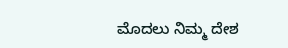ಮೊದಲು ನಿಮ್ಮ ದೇಶ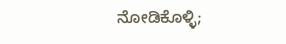ನೋಡಿಕೊಳ್ಳಿ;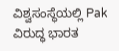ವಿಶ್ವಸಂಸ್ಥೆಯಲ್ಲಿ Pak ವಿರುದ್ಧ ಭಾರತ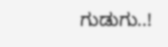ಗುಡುಗು..!